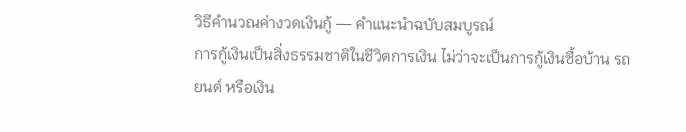วิธีคำนวณค่างวดเงินกู้ — คำแนะนำฉบับสมบูรณ์
การกู้เงินเป็นสิ่งธรรมชาติในชีวิตการเงิน ไม่ว่าจะเป็นการกู้เงินซื้อบ้าน รถยนต์ หรือเงิน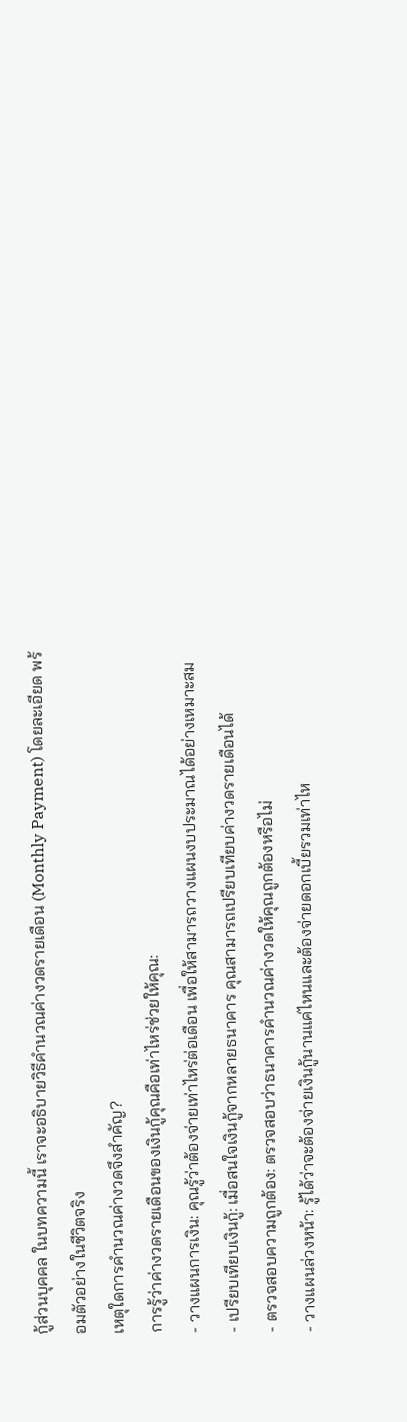กู้ส่วนบุคคล ในบทความนี้ เราจะอธิบายวิธีคำนวณค่างวดรายเดือน (Monthly Payment) โดยละเอียด พร้อมตัวอย่างในชีวิตจริง
เหตุใดการคำนวณค่างวดจึงสำคัญ?
การรู้ว่าค่างวดรายเดือนของเงินกู้คุณคือเท่าไหร่ช่วยให้คุณ:
- วางแผนการเงิน: คุณรู้ว่าต้องจ่ายเท่าไหร่ต่อเดือน เพื่อให้สามารถวางแผนงบประมาณได้อย่างเหมาะสม
- เปรียบเทียบเงินกู้: เมื่อสนใจเงินกู้จากหลายธนาคาร คุณสามารถเปรียบเทียบค่างวดรายเดือนได้
- ตรวจสอบความถูกต้อง: ตรวจสอบว่าธนาคารคำนวณค่างวดให้คุณถูกต้องหรือไม่
- วางแผนล่วงหน้า: รู้ได้ว่าจะต้องจ่ายเงินกู้นานแค่ไหนและต้องจ่ายดอกเบี้ยรวมเท่าไห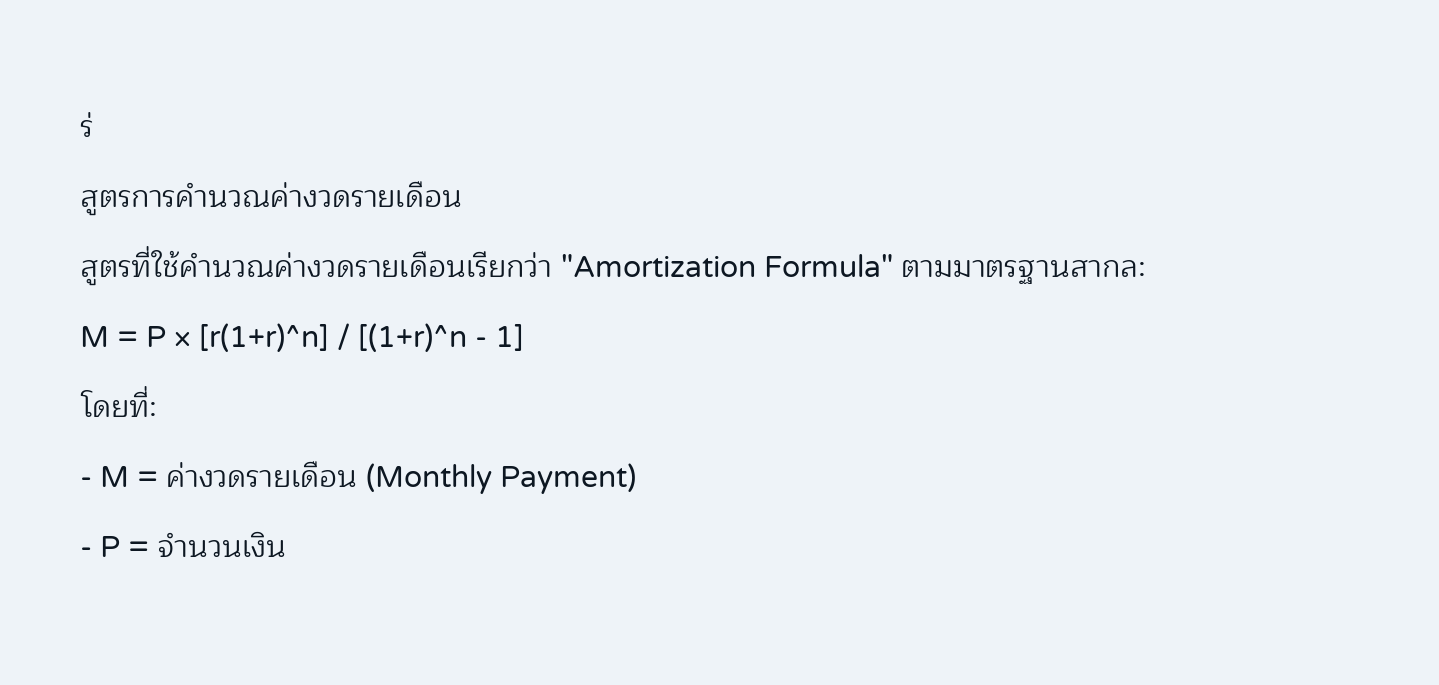ร่
สูตรการคำนวณค่างวดรายเดือน
สูตรที่ใช้คำนวณค่างวดรายเดือนเรียกว่า "Amortization Formula" ตามมาตรฐานสากล:
M = P × [r(1+r)^n] / [(1+r)^n - 1]
โดยที่:
- M = ค่างวดรายเดือน (Monthly Payment)
- P = จำนวนเงิน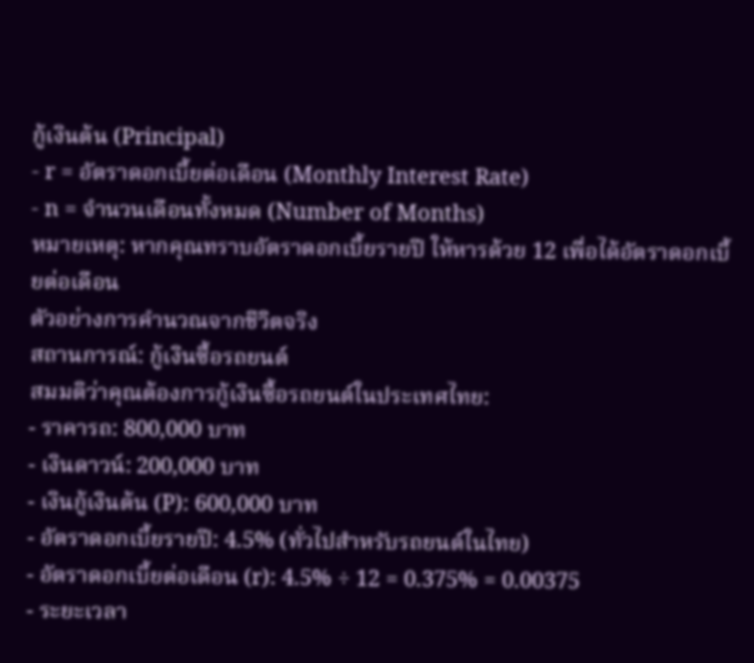กู้เงินต้น (Principal)
- r = อัตราดอกเบี้ยต่อเดือน (Monthly Interest Rate)
- n = จำนวนเดือนทั้งหมด (Number of Months)
หมายเหตุ: หากคุณทราบอัตราดอกเบี้ยรายปี ให้หารด้วย 12 เพื่อได้อัตราดอกเบี้ยต่อเดือน
ตัวอย่างการคำนวณจากชีวิตจริง
สถานการณ์: กู้เงินซื้อรถยนต์
สมมติว่าคุณต้องการกู้เงินซื้อรถยนต์ในประเทศไทย:
- ราคารถ: 800,000 บาท
- เงินดาวน์: 200,000 บาท
- เงินกู้เงินต้น (P): 600,000 บาท
- อัตราดอกเบี้ยรายปี: 4.5% (ทั่วไปสำหรับรถยนต์ในไทย)
- อัตราดอกเบี้ยต่อเดือน (r): 4.5% ÷ 12 = 0.375% = 0.00375
- ระยะเวลา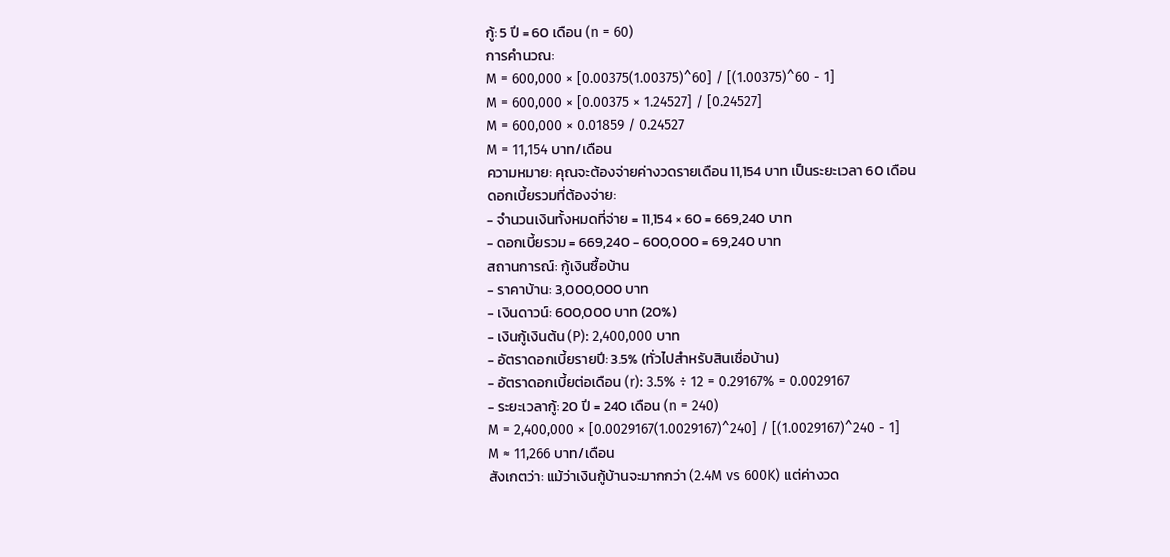กู้: 5 ปี = 60 เดือน (n = 60)
การคำนวณ:
M = 600,000 × [0.00375(1.00375)^60] / [(1.00375)^60 - 1]
M = 600,000 × [0.00375 × 1.24527] / [0.24527]
M = 600,000 × 0.01859 / 0.24527
M = 11,154 บาท/เดือน
ความหมาย: คุณจะต้องจ่ายค่างวดรายเดือน 11,154 บาท เป็นระยะเวลา 60 เดือน
ดอกเบี้ยรวมที่ต้องจ่าย:
- จำนวนเงินทั้งหมดที่จ่าย = 11,154 × 60 = 669,240 บาท
- ดอกเบี้ยรวม = 669,240 - 600,000 = 69,240 บาท
สถานการณ์: กู้เงินซื้อบ้าน
- ราคาบ้าน: 3,000,000 บาท
- เงินดาวน์: 600,000 บาท (20%)
- เงินกู้เงินต้น (P): 2,400,000 บาท
- อัตราดอกเบี้ยรายปี: 3.5% (ทั่วไปสำหรับสินเชื่อบ้าน)
- อัตราดอกเบี้ยต่อเดือน (r): 3.5% ÷ 12 = 0.29167% = 0.0029167
- ระยะเวลากู้: 20 ปี = 240 เดือน (n = 240)
M = 2,400,000 × [0.0029167(1.0029167)^240] / [(1.0029167)^240 - 1]
M ≈ 11,266 บาท/เดือน
สังเกตว่า: แม้ว่าเงินกู้บ้านจะมากกว่า (2.4M vs 600K) แต่ค่างวด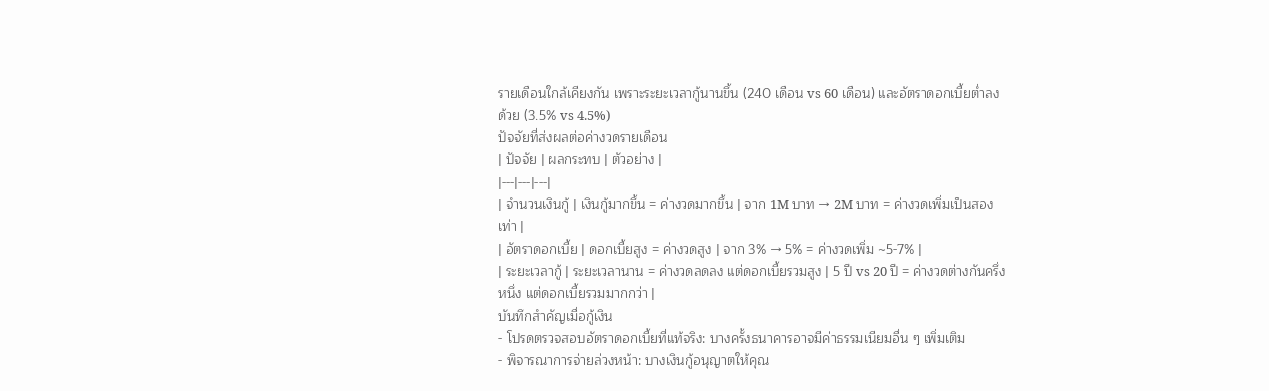รายเดือนใกล้เคียงกัน เพราะระยะเวลากู้นานขึ้น (240 เดือน vs 60 เดือน) และอัตราดอกเบี้ยต่ำลงด้วย (3.5% vs 4.5%)
ปัจจัยที่ส่งผลต่อค่างวดรายเดือน
| ปัจจัย | ผลกระทบ | ตัวอย่าง |
|---|---|---|
| จำนวนเงินกู้ | เงินกู้มากขึ้น = ค่างวดมากขึ้น | จาก 1M บาท → 2M บาท = ค่างวดเพิ่มเป็นสองเท่า |
| อัตราดอกเบี้ย | ดอกเบี้ยสูง = ค่างวดสูง | จาก 3% → 5% = ค่างวดเพิ่ม ~5-7% |
| ระยะเวลากู้ | ระยะเวลานาน = ค่างวดลดลง แต่ดอกเบี้ยรวมสูง | 5 ปี vs 20 ปี = ค่างวดต่างกันครึ่งหนึ่ง แต่ดอกเบี้ยรวมมากกว่า |
บันทึกสำคัญเมื่อกู้เงิน
- โปรดตรวจสอบอัตราดอกเบี้ยที่แท้จริง: บางครั้งธนาคารอาจมีค่าธรรมเนียมอื่น ๆ เพิ่มเติม
- พิจารณาการจ่ายล่วงหน้า: บางเงินกู้อนุญาตให้คุณ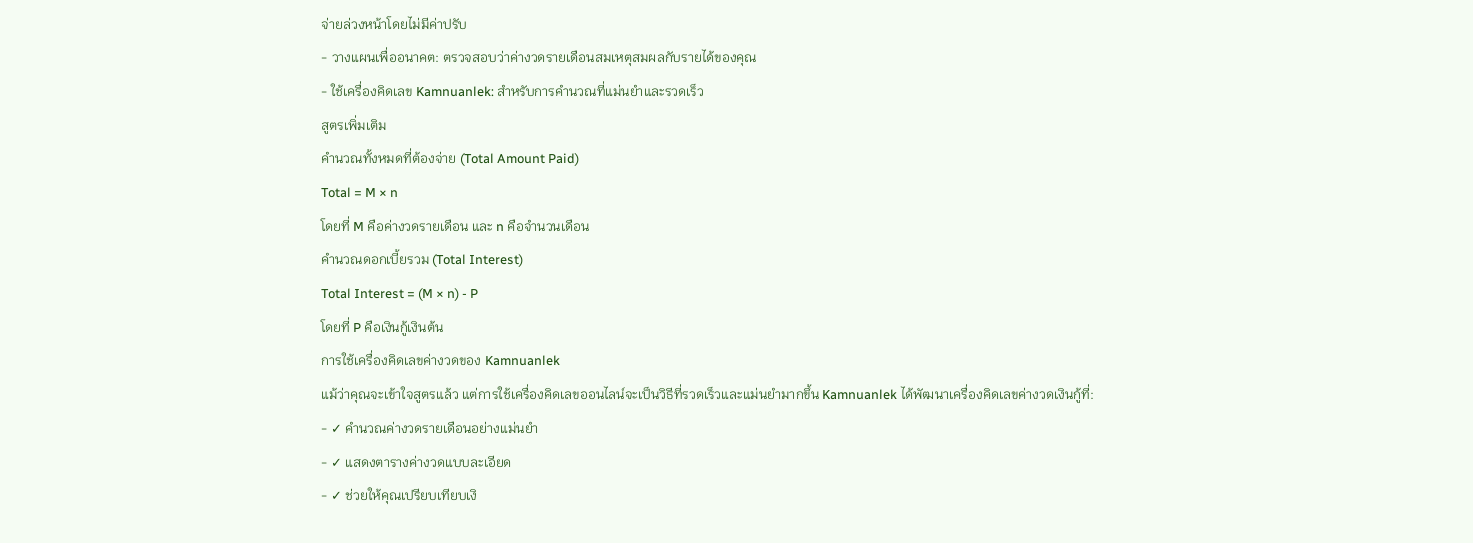จ่ายล่วงหน้าโดยไม่มีค่าปรับ
- วางแผนเพื่ออนาคต: ตรวจสอบว่าค่างวดรายเดือนสมเหตุสมผลกับรายได้ของคุณ
- ใช้เครื่องคิดเลข Kamnuanlek: สำหรับการคำนวณที่แม่นยำและรวดเร็ว
สูตรเพิ่มเติม
คำนวณทั้งหมดที่ต้องจ่าย (Total Amount Paid)
Total = M × n
โดยที่ M คือค่างวดรายเดือน และ n คือจำนวนเดือน
คำนวณดอกเบี้ยรวม (Total Interest)
Total Interest = (M × n) - P
โดยที่ P คือเงินกู้เงินต้น
การใช้เครื่องคิดเลขค่างวดของ Kamnuanlek
แม้ว่าคุณจะเข้าใจสูตรแล้ว แต่การใช้เครื่องคิดเลขออนไลน์จะเป็นวิธีที่รวดเร็วและแม่นยำมากขึ้น Kamnuanlek ได้พัฒนาเครื่องคิดเลขค่างวดเงินกู้ที่:
- ✓ คำนวณค่างวดรายเดือนอย่างแม่นยำ
- ✓ แสดงตารางค่างวดแบบละเอียด
- ✓ ช่วยให้คุณเปรียบเทียบเงิ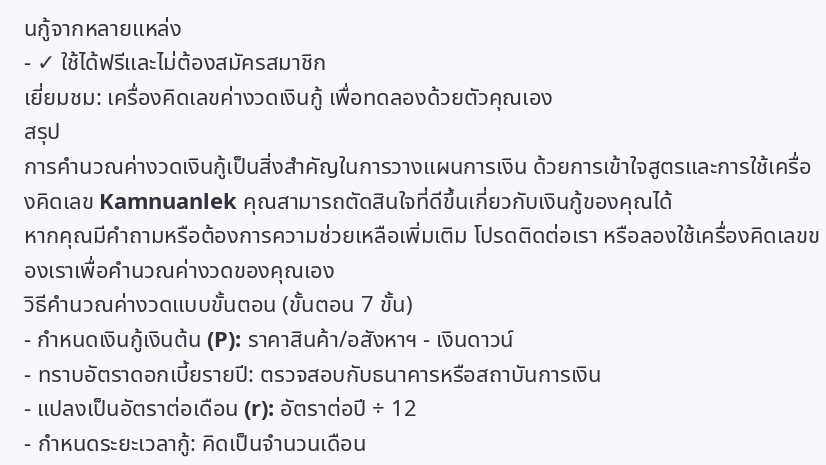นกู้จากหลายแหล่ง
- ✓ ใช้ได้ฟรีและไม่ต้องสมัครสมาชิก
เยี่ยมชม: เครื่องคิดเลขค่างวดเงินกู้ เพื่อทดลองด้วยตัวคุณเอง
สรุป
การคำนวณค่างวดเงินกู้เป็นสิ่งสำคัญในการวางแผนการเงิน ด้วยการเข้าใจสูตรและการใช้เครื่องคิดเลข Kamnuanlek คุณสามารถตัดสินใจที่ดีขึ้นเกี่ยวกับเงินกู้ของคุณได้
หากคุณมีคำถามหรือต้องการความช่วยเหลือเพิ่มเติม โปรดติดต่อเรา หรือลองใช้เครื่องคิดเลขของเราเพื่อคำนวณค่างวดของคุณเอง
วิธีคำนวณค่างวดแบบขั้นตอน (ขั้นตอน 7 ขั้น)
- กำหนดเงินกู้เงินต้น (P): ราคาสินค้า/อสังหาฯ - เงินดาวน์
- ทราบอัตราดอกเบี้ยรายปี: ตรวจสอบกับธนาคารหรือสถาบันการเงิน
- แปลงเป็นอัตราต่อเดือน (r): อัตราต่อปี ÷ 12
- กำหนดระยะเวลากู้: คิดเป็นจำนวนเดือน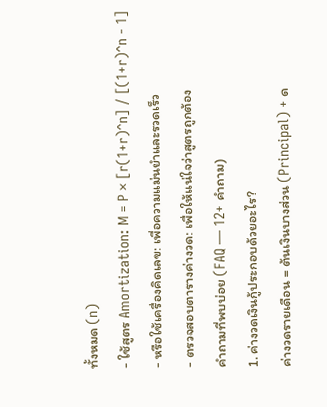ทั้งหมด (n)
- ใช้สูตร Amortization: M = P × [r(1+r)^n] / [(1+r)^n - 1]
- หรือใช้เครื่องคิดเลข: เพื่อความแม่นยำและรวดเร็ว
- ตรวจสอบตารางค่างวด: เพื่อให้แน่ใจว่าสูตรถูกต้อง
คำถามที่พบบ่อย (FAQ — 12+ คำถาม)
1. ค่างวดเงินกู้ประกอบด้วยอะไร?
ค่างวดรายเดือน = ต้นเงินบางส่วน (Principal) + ด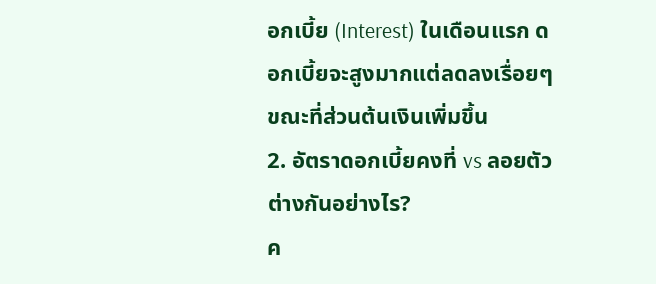อกเบี้ย (Interest) ในเดือนแรก ดอกเบี้ยจะสูงมากแต่ลดลงเรื่อยๆ ขณะที่ส่วนต้นเงินเพิ่มขึ้น
2. อัตราดอกเบี้ยคงที่ vs ลอยตัว ต่างกันอย่างไร?
ค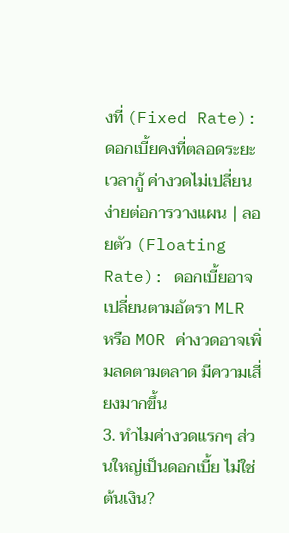งที่ (Fixed Rate): ดอกเบี้ยคงที่ตลอดระยะเวลากู้ ค่างวดไม่เปลี่ยน ง่ายต่อการวางแผน | ลอยตัว (Floating Rate): ดอกเบี้ยอาจเปลี่ยนตามอัตรา MLR หรือ MOR ค่างวดอาจเพิ่มลดตามตลาด มีความเสี่ยงมากขึ้น
3. ทำไมค่างวดแรกๆ ส่วนใหญ่เป็นดอกเบี้ย ไม่ใช่ต้นเงิน?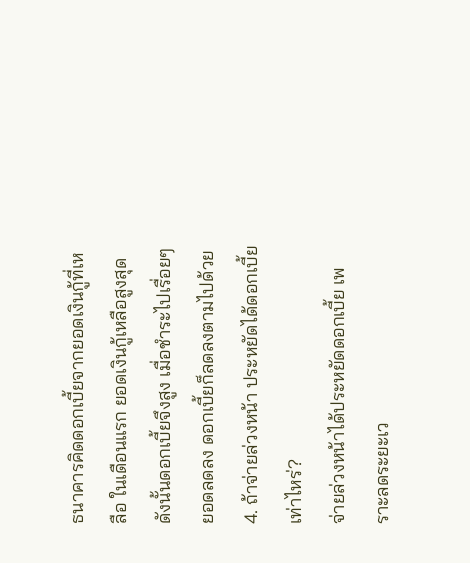ธนาคารคิดดอกเบี้ยจากยอดเงินกู้ที่เหลือ ในเดือนแรก ยอดเงินกู้เหลือสูงสุด ดังนั้นดอกเบี้ยจึงสูง เมื่อชำระไปเรื่อยๆ ยอดลดลง ดอกเบี้ยก็ลดลงตามไปด้วย
4. ถ้าจ่ายล่วงหน้า ประหยัดได้ดอกเบี้ยเท่าไหร่?
จ่ายล่วงหน้าได้ประหยัดดอกเบี้ย เพราะลดระยะเว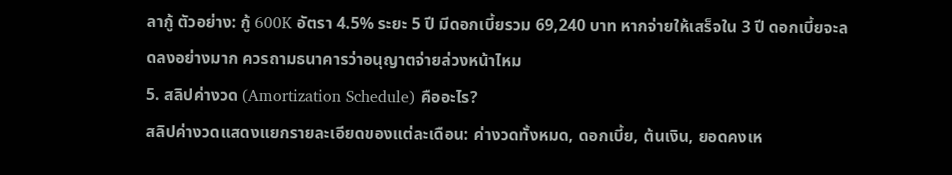ลากู้ ตัวอย่าง: กู้ 600K อัตรา 4.5% ระยะ 5 ปี มีดอกเบี้ยรวม 69,240 บาท หากจ่ายให้เสร็จใน 3 ปี ดอกเบี้ยจะลดลงอย่างมาก ควรถามธนาคารว่าอนุญาตจ่ายล่วงหน้าไหม
5. สลิปค่างวด (Amortization Schedule) คืออะไร?
สลิปค่างวดแสดงแยกรายละเอียดของแต่ละเดือน: ค่างวดทั้งหมด, ดอกเบี้ย, ต้นเงิน, ยอดคงเห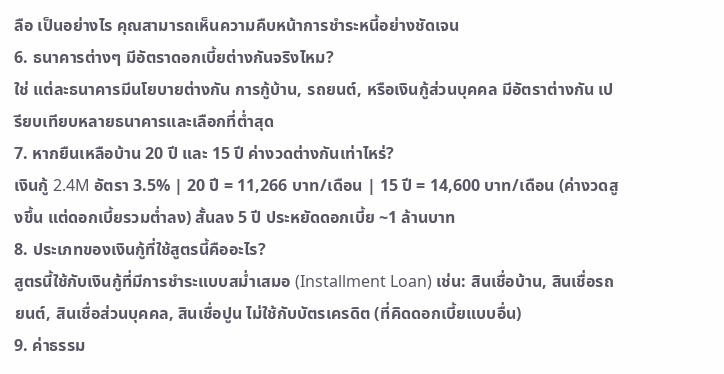ลือ เป็นอย่างไร คุณสามารถเห็นความคืบหน้าการชำระหนี้อย่างชัดเจน
6. ธนาคารต่างๆ มีอัตราดอกเบี้ยต่างกันจริงไหม?
ใช่ แต่ละธนาคารมีนโยบายต่างกัน การกู้บ้าน, รถยนต์, หรือเงินกู้ส่วนบุคคล มีอัตราต่างกัน เปรียบเทียบหลายธนาคารและเลือกที่ต่ำสุด
7. หากยืนเหลือบ้าน 20 ปี และ 15 ปี ค่างวดต่างกันเท่าไหร่?
เงินกู้ 2.4M อัตรา 3.5% | 20 ปี = 11,266 บาท/เดือน | 15 ปี = 14,600 บาท/เดือน (ค่างวดสูงขึ้น แต่ดอกเบี้ยรวมต่ำลง) สั้นลง 5 ปี ประหยัดดอกเบี้ย ~1 ล้านบาท
8. ประเภทของเงินกู้ที่ใช้สูตรนี้คืออะไร?
สูตรนี้ใช้กับเงินกู้ที่มีการชำระแบบสม่ำเสมอ (Installment Loan) เช่น: สินเชื่อบ้าน, สินเชื่อรถยนต์, สินเชื่อส่วนบุคคล, สินเชื่อปูน ไม่ใช้กับบัตรเครดิต (ที่คิดดอกเบี้ยแบบอื่น)
9. ค่าธรรม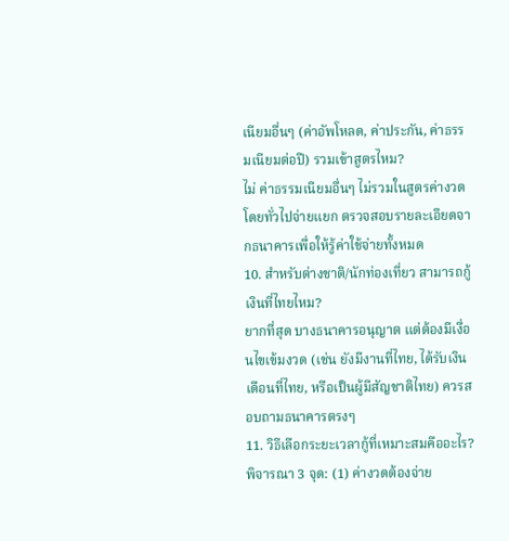เนียมอื่นๆ (ค่าอัพโหลด, ค่าประกัน, ค่าธรรมเนียมต่อปี) รวมเข้าสูตรไหม?
ไม่ ค่าธรรมเนียมอื่นๆ ไม่รวมในสูตรค่างวด โดยทั่วไปจ่ายแยก ตรวจสอบรายละเอียดจากธนาคารเพื่อให้รู้ค่าใช้จ่ายทั้งหมด
10. สำหรับต่างชาติ/นักท่องเที่ยว สามารถกู้เงินที่ไทยไหม?
ยากที่สุด บางธนาคารอนุญาต แต่ต้องมีเงื่อนไขเข้มงวด (เช่น ยังมีงานที่ไทย, ได้รับเงินเดือนที่ไทย, หรือเป็นผู้มีสัญชาติไทย) ควรสอบถามธนาคารตรงๆ
11. วิธีเลือกระยะเวลากู้ที่เหมาะสมคืออะไร?
พิจารณา 3 จุด: (1) ค่างวดต้องจ่าย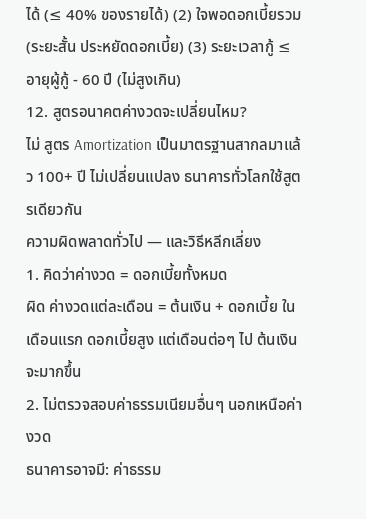ได้ (≤ 40% ของรายได้) (2) ใจพอดอกเบี้ยรวม (ระยะสั้น ประหยัดดอกเบี้ย) (3) ระยะเวลากู้ ≤ อายุผู้กู้ - 60 ปี (ไม่สูงเกิน)
12. สูตรอนาคตค่างวดจะเปลี่ยนไหม?
ไม่ สูตร Amortization เป็นมาตรฐานสากลมาแล้ว 100+ ปี ไม่เปลี่ยนแปลง ธนาคารทั่วโลกใช้สูตรเดียวกัน
ความผิดพลาดทั่วไป — และวิธีหลีกเลี่ยง
1. คิดว่าค่างวด = ดอกเบี้ยทั้งหมด
ผิด ค่างวดแต่ละเดือน = ต้นเงิน + ดอกเบี้ย ในเดือนแรก ดอกเบี้ยสูง แต่เดือนต่อๆ ไป ต้นเงินจะมากขึ้น
2. ไม่ตรวจสอบค่าธรรมเนียมอื่นๆ นอกเหนือค่างวด
ธนาคารอาจมี: ค่าธรรม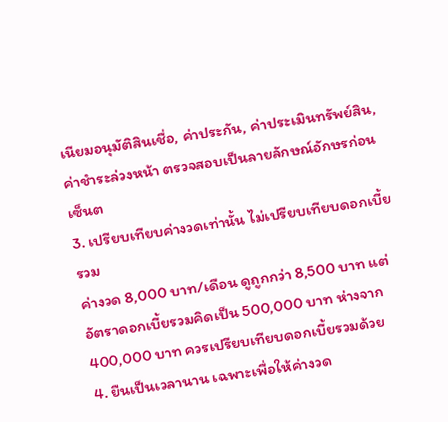เนียมอนุมัติสินเชื่อ, ค่าประกัน, ค่าประเมินทรัพย์สิน, ค่าชำระล่วงหน้า ตรวจสอบเป็นลายลักษณ์อักษรก่อนเซ็นต
3. เปรียบเทียบค่างวดเท่านั้น ไม่เปรียบเทียบดอกเบี้ยรวม
ค่างวด 8,000 บาท/เดือน ดูถูกกว่า 8,500 บาท แต่อัตราดอกเบี้ยรวมคิดเป็น 500,000 บาท ห่างจาก 400,000 บาท ควรเปรียบเทียบดอกเบี้ยรวมด้วย
4. ยืนเป็นเวลานาน เฉพาะเพื่อให้ค่างวด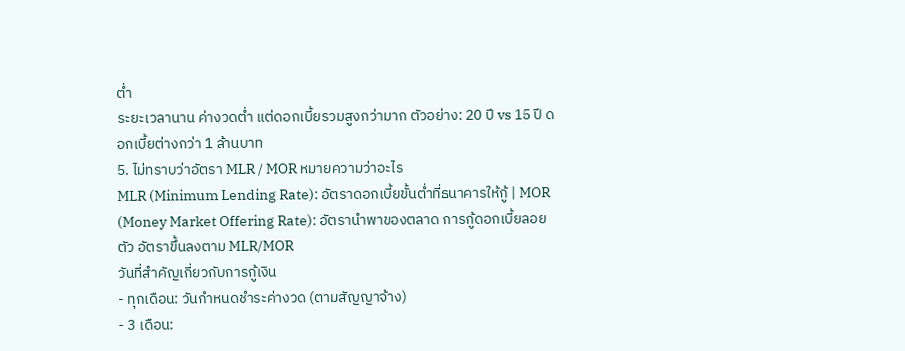ต่ำ
ระยะเวลานาน ค่างวดต่ำ แต่ดอกเบี้ยรวมสูงกว่ามาก ตัวอย่าง: 20 ปี vs 15 ปี ดอกเบี้ยต่างกว่า 1 ล้านบาท
5. ไม่ทราบว่าอัตรา MLR / MOR หมายความว่าอะไร
MLR (Minimum Lending Rate): อัตราดอกเบี้ยขั้นต่ำที่ธนาคารให้กู้ | MOR (Money Market Offering Rate): อัตรานำพาของตลาด การกู้ดอกเบี้ยลอยตัว อัตราขึ้นลงตาม MLR/MOR
วันที่สำคัญเกี่ยวกับการกู้เงิน
- ทุกเดือน: วันกำหนดชำระค่างวด (ตามสัญญาจ้าง)
- 3 เดือน: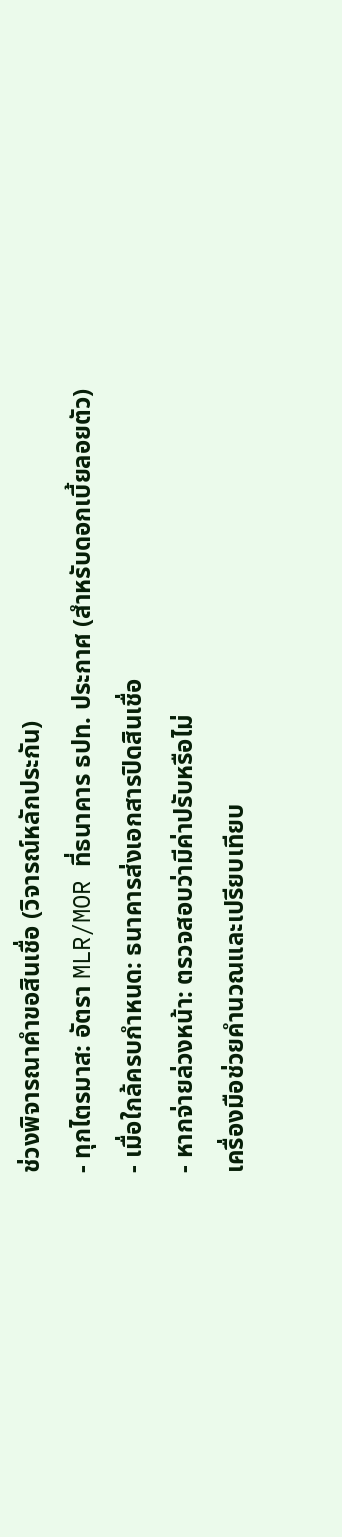ช่วงพิจารณาคำขอสินเชื่อ (วิจารณ์หลักประกัน)
- ทุกไตรมาส: อัตรา MLR/MOR ที่ธนาคาร ธปท. ประกาศ (สำหรับดอกเบี้ยลอยตัว)
- เมื่อใกล้ครบกำหนด: ธนาคารส่งเอกสารปิดสินเชื่อ
- หากจ่ายล่วงหน้า: ตรวจสอบว่ามีค่าปรับหรือไม่
เครื่องมือช่วยคำนวณและเปรียบเทียบ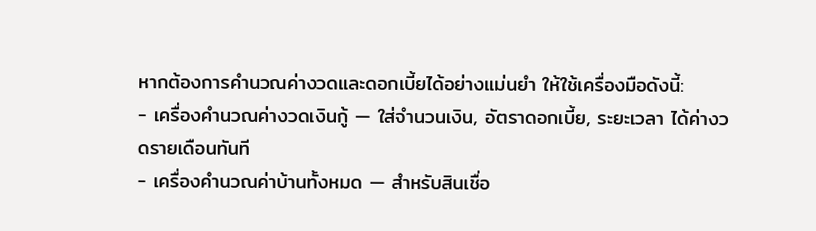หากต้องการคำนวณค่างวดและดอกเบี้ยได้อย่างแม่นยำ ให้ใช้เครื่องมือดังนี้:
- เครื่องคำนวณค่างวดเงินกู้ — ใส่จำนวนเงิน, อัตราดอกเบี้ย, ระยะเวลา ได้ค่างวดรายเดือนทันที
- เครื่องคำนวณค่าบ้านทั้งหมด — สำหรับสินเชื่อ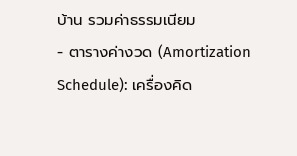บ้าน รวมค่าธรรมเนียม
- ตารางค่างวด (Amortization Schedule): เครื่องคิด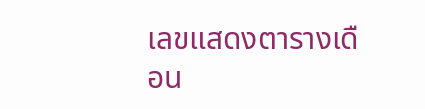เลขแสดงตารางเดือน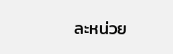ละหน่วย